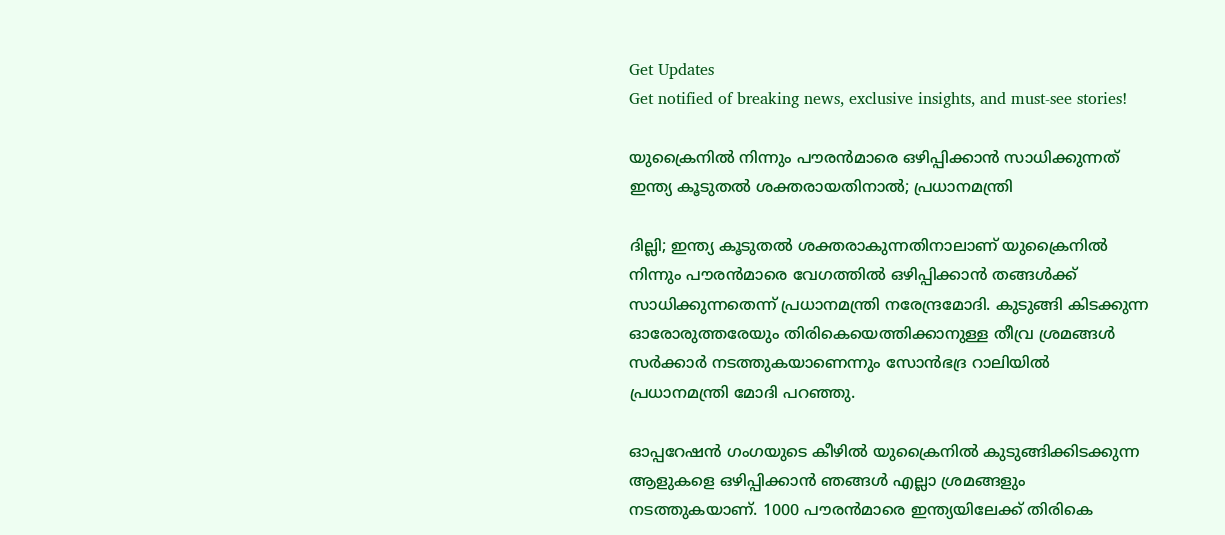Get Updates
Get notified of breaking news, exclusive insights, and must-see stories!

യുക്രൈനിൽ നിന്നും പൗരൻമാരെ ഒഴിപ്പിക്കാൻ സാധിക്കുന്നത് ഇന്ത്യ കൂടുതൽ ശക്തരായതിനാൽ; പ്രധാനമന്ത്രി

ദില്ലി; ഇന്ത്യ കൂടുതൽ ശക്തരാകുന്നതിനാലാണ് യുക്രൈനിൽ നിന്നും പൗരൻമാരെ വേഗത്തിൽ ഒഴിപ്പിക്കാൻ തങ്ങൾക്ക് സാധിക്കുന്നതെന്ന് പ്രധാനമന്ത്രി നരേന്ദ്രമോദി. കുടുങ്ങി കിടക്കുന്ന ഓരോരുത്തരേയും തിരികെയെത്തിക്കാനുള്ള തീവ്ര ശ്രമങ്ങൾ സർക്കാർ നടത്തുകയാണെന്നും സോൻഭദ്ര റാലിയിൽ പ്രധാനമന്ത്രി മോദി പറഞ്ഞു.

ഓപ്പറേഷൻ ഗംഗയുടെ കീഴിൽ യുക്രൈനിൽ കുടുങ്ങിക്കിടക്കുന്ന ആളുകളെ ഒഴിപ്പിക്കാൻ ഞങ്ങൾ എല്ലാ ശ്രമങ്ങളും നടത്തുകയാണ്. 1000 പൗരൻമാരെ ഇന്ത്യയിലേക്ക് തിരികെ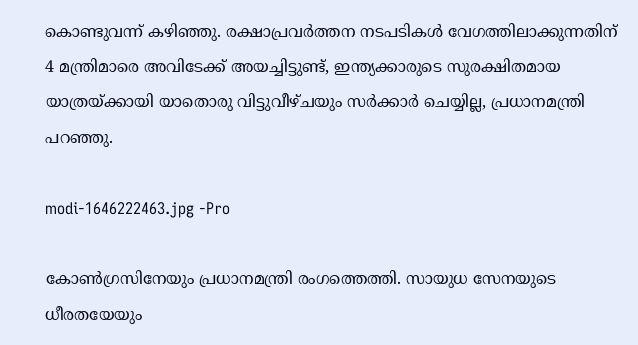കൊണ്ടുവന്ന് കഴിഞ്ഞു. രക്ഷാപ്രവർത്തന നടപടികൾ വേഗത്തിലാക്കുന്നതിന് 4 മന്ത്രിമാരെ അവിടേക്ക് അയച്ചിട്ടുണ്ട്, ഇന്ത്യക്കാരുടെ സുരക്ഷിതമായ യാത്രയ്ക്കായി യാതൊരു വിട്ടുവീഴ്ചയും സർക്കാർ ചെയ്യില്ല, പ്രധാനമന്ത്രി പറഞ്ഞു.

modi-1646222463.jpg -Pro

കോൺഗ്രസിനേയും പ്രധാനമന്ത്രി രംഗത്തെത്തി. സായുധ സേനയുടെ ധീരതയേയും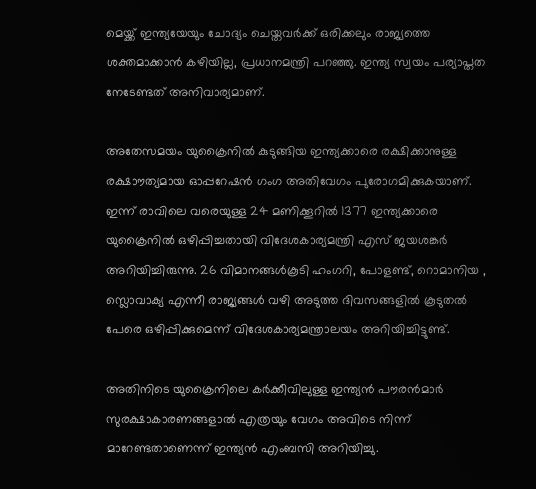മെയ്ക്ക് ഇന്ത്യയേയും ചോദ്യം ചെയ്തവർക്ക് ഒരിക്കലും രാജ്യത്തെ ശക്തമാക്കാൻ കഴിയില്ല, പ്രധാനമന്ത്രി പറഞ്ഞു. ഇന്ത്യ സ്വയം പര്യാപ്തത നേടേണ്ടത് അനിവാര്യമാണ്.

അതേസമയം യുക്രൈനിൽ കുടുങ്ങിയ ഇന്ത്യക്കാരെ രക്ഷിക്കാനുള്ള രക്ഷാൗത്യമായ ഓപ്പറേഷൻ ഗംഗ അതിവേഗം പുരോഗമിക്കുകയാണ്. ഇന്ന് രാവിലെ വരെയുള്ള 24 മണിക്കൂറിൽ 1377 ഇന്ത്യക്കാരെ യുക്രൈനിൽ ഒഴിപ്പിച്ചതായി വിദേശകാര്യമന്ത്രി എസ് ജയശങ്കർ അറിയിച്ചിരുന്നു. 26 വിമാനങ്ങൾകൂടി ഹംഗറി, പോളണ്ട്, റൊമാനിയ , സ്ലൊവാക്യ എന്നീ രാജ്യങ്ങൾ വഴി അടുത്ത ദിവസങ്ങളിൽ കൂടുതൽ പേരെ ഒഴിപ്പിക്കുമെന്ന് വിദേശകാര്യമന്ത്രാലയം അറിയിച്ചിട്ടുണ്ട്.

അതിനിടെ യുക്രൈനിലെ കർക്കീവിലുള്ള ഇന്ത്യൻ പൗരൻമാർ സുരക്ഷാകാരണങ്ങളാൽ എത്രയും വേഗം അവിടെ നിന്ന് മാറേണ്ടതാണെന്ന് ഇന്ത്യൻ എംബസി അറിയിച്ചു.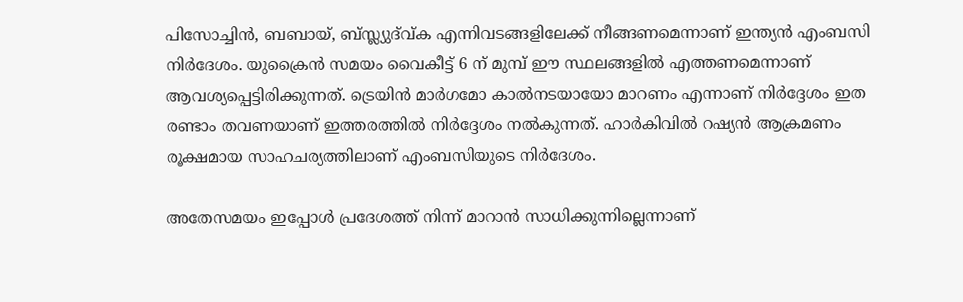പിസോച്ചിൻ, ബബായ്, ബ്സ്ല്യുദ്വ്ക എന്നിവടങ്ങളിലേക്ക് നീങ്ങണമെന്നാണ് ഇന്ത്യൻ എംബസി നിർദേശം. യുക്രൈൻ സമയം വൈകീട്ട് 6 ന് മുമ്പ് ഈ സ്ഥലങ്ങളിൽ എത്തണമെന്നാണ് ആവശ്യപ്പെട്ടിരിക്കുന്നത്. ട്രെയിൻ മാർഗമോ കാൽനടയായോ മാറണം എന്നാണ് നിർദ്ദേശം ഇത രണ്ടാം തവണയാണ് ഇത്തരത്തിൽ നിർദ്ദേശം നൽകുന്നത്. ഹാര്‍കിവില്‍ റഷ്യന്‍ ആക്രമണം രൂക്ഷമായ സാഹചര്യത്തിലാണ് എംബസിയുടെ നിര്‍ദേശം.

അതേസമയം ഇപ്പോൾ പ്രദേശത്ത് നിന്ന് മാറാൻ സാധിക്കുന്നില്ലെന്നാണ്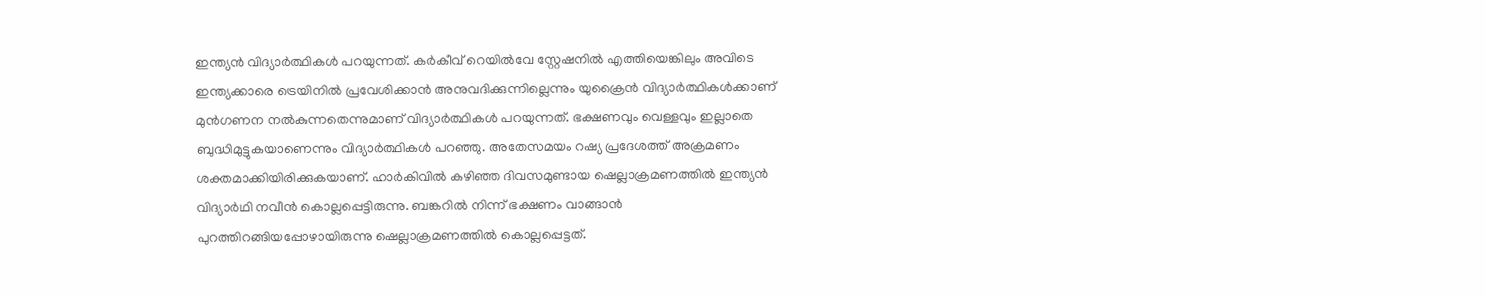ഇന്ത്യൻ വിദ്യാർത്ഥികൾ പറയുന്നത്. കർകീവ് റെയിൽവേ സ്റ്റേഷനിൽ എത്തിയെങ്കിലും അവിടെ ഇന്ത്യക്കാരെ ട്രെയിനിൽ പ്രവേശിക്കാൻ അനുവദിക്കുന്നില്ലെന്നും യുക്രൈൻ വിദ്യാർത്ഥികൾക്കാണ് മുൻഗണന നൽകുന്നതെന്നുമാണ് വിദ്യാർത്ഥികൾ പറയുന്നത്. ഭക്ഷണവും വെള്ളവും ഇല്ലാതെ ബുദ്ധിമുട്ടുകയാണെന്നും വിദ്യാർത്ഥികൾ പറഞ്ഞു. അതേസമയം റഷ്യ പ്രദേശത്ത് അക്രമണം ശക്തമാക്കിയിരിക്കുകയാണ്. ഹാര്‍കിവില്‍ കഴിഞ്ഞ ദിവസമുണ്ടായ ഷെല്ലാക്രമണത്തില്‍ ഇന്ത്യന്‍ വിദ്യാര്‍ഥി നവീന്‍ കൊല്ലപ്പെട്ടിരുന്നു. ബങ്കറില്‍ നിന്ന് ഭക്ഷണം വാങ്ങാന്‍ പുറത്തിറങ്ങിയപ്പോഴായിരുന്നു ഷെല്ലാക്രമണത്തിൽ കൊല്ലപ്പെട്ടത്.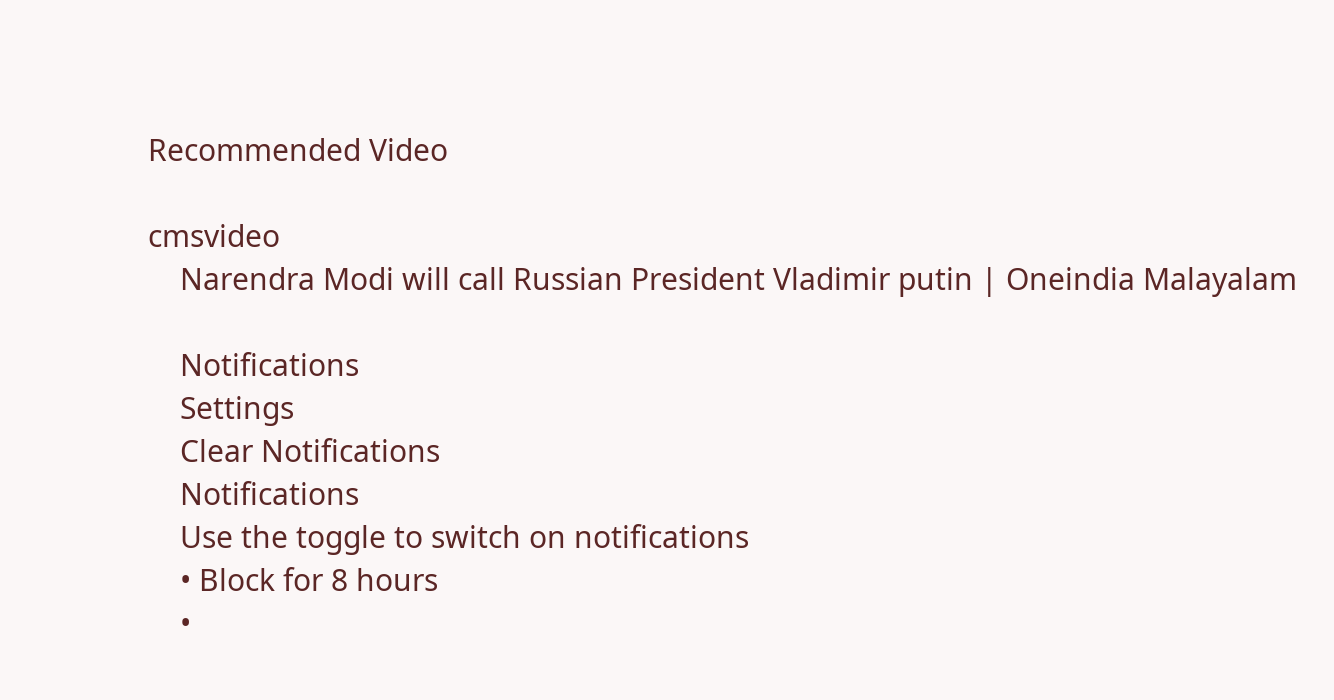Recommended Video

cmsvideo
    Narendra Modi will call Russian President Vladimir putin | Oneindia Malayalam

    Notifications
    Settings
    Clear Notifications
    Notifications
    Use the toggle to switch on notifications
    • Block for 8 hours
    •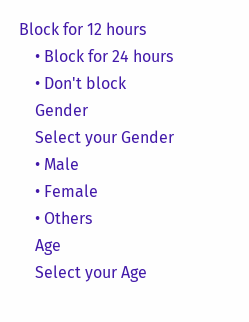Block for 12 hours
    • Block for 24 hours
    • Don't block
    Gender
    Select your Gender
    • Male
    • Female
    • Others
    Age
    Select your Age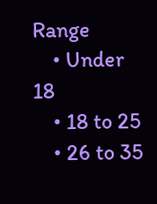Range
    • Under 18
    • 18 to 25
    • 26 to 35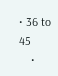• 36 to 45
    •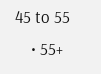45 to 55
    • 55+